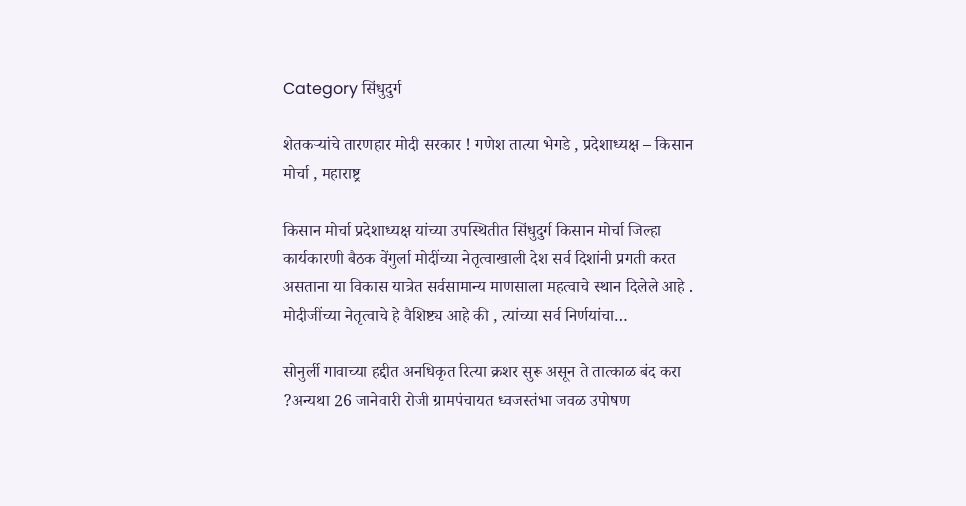Category सिंधुदुर्ग

शेतकऱ्यांचे तारणहार मोदी सरकार ! गणेश तात्या भेगडे , प्रदेशाध्यक्ष – किसान मोर्चा , महाराष्ट्र

किसान मोर्चा प्रदेशाध्यक्ष यांच्या उपस्थितीत सिंधुदुर्ग किसान मोर्चा जिल्हा कार्यकारणी बैठक वेंगुर्ला मोदींच्या नेतृत्वाखाली देश सर्व दिशांनी प्रगती करत असताना या विकास यात्रेत सर्वसामान्य माणसाला महत्वाचे स्थान दिलेले आहे . मोदीजींच्या नेतृत्वाचे हे वैशिष्ट्य आहे की , त्यांच्या सर्व निर्णयांचा…

सोनुर्ली गावाच्या हद्दीत अनधिकृत रित्या क्रशर सुरू असून ते तात्काळ बंद करा ?अन्यथा 26 जानेवारी रोजी ग्रामपंचायत ध्वजस्तंभा जवळ उपोषण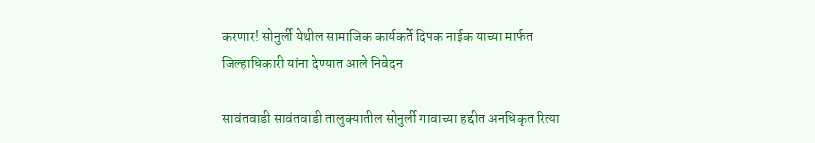करणार! सोनुर्ली येथील सामाजिक कार्यकर्ते दिपक नाईक याच्या मार्फत जिल्हाधिकारी यांना देण्यात आले निवेदन

सावंतवाडी सावंतवाडी तालुक्यातील सोनुर्ली गावाच्या हद्दीत अनधिकृत रित्या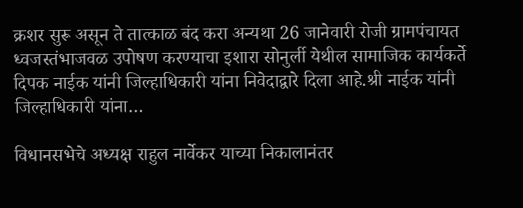क्रशर सुरू असून ते तात्काळ बंद करा अन्यथा 26 जानेवारी रोजी ग्रामपंचायत ध्वजस्तंभाजवळ उपोषण करण्याचा इशारा सोनुर्ली येथील सामाजिक कार्यकर्ते दिपक नाईक यांनी जिल्हाधिकारी यांना निवेदाद्वारे दिला आहे.श्री नाईक यांनी जिल्हाधिकारी यांना…

विधानसभेचे अध्यक्ष राहुल नार्वेकर याच्या निकालानंतर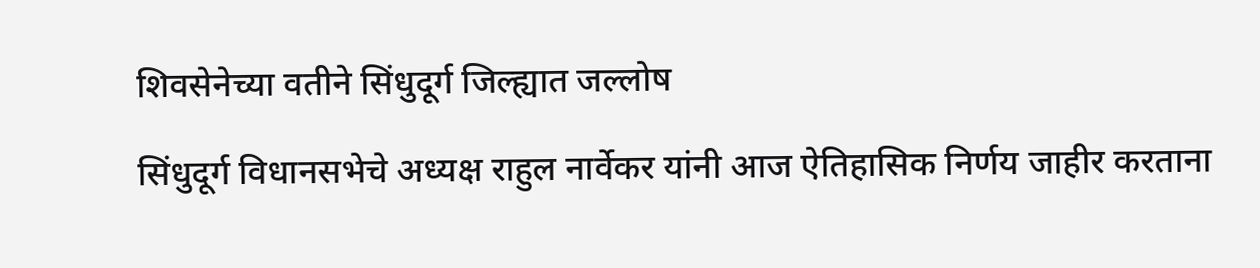शिवसेनेच्या वतीने सिंधुदूर्ग जिल्ह्यात जल्लोष

सिंधुदूर्ग विधानसभेचे अध्यक्ष राहुल नार्वेकर यांनी आज ऐतिहासिक निर्णय जाहीर करताना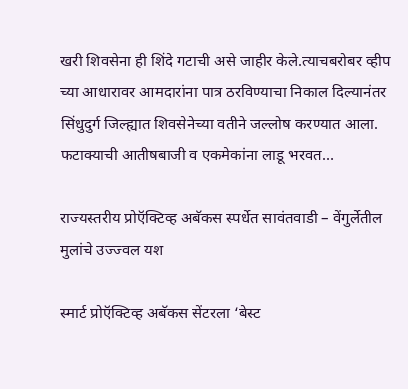खरी शिवसेना ही शिंदे गटाची असे जाहीर केले.त्याचबरोबर व्हीप च्या आधारावर आमदारांना पात्र ठरविण्याचा निकाल दिल्यानंतर सिंधुदुर्ग जिल्ह्यात शिवसेनेच्या वतीने जल्लोष करण्यात आला. फटाक्याची आतीषबाजी व एकमेकांना लाडू भरवत…

राज्यस्तरीय प्रोऍक्टिव्ह अबॅकस स्पर्धेत सावंतवाडी – वेंगुर्लेतील मुलांचे उज्ज्वल यश

स्मार्ट प्रोऍक्टिव्ह अबॅकस सेंटरला ‘बेस्ट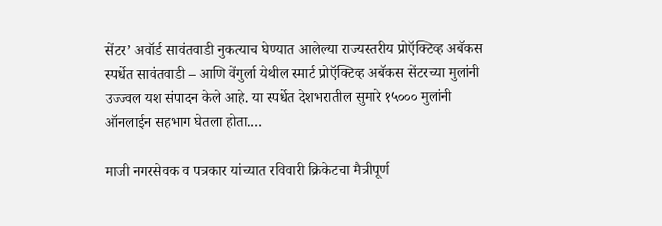सेंटर’ अवॉर्ड सावंतवाडी नुकत्याच घेण्यात आलेल्या राज्यस्तरीय प्रोऍक्टिव्ह अबॅकस स्पर्धेत सावंतवाडी – आणि वेंगुर्ला येथील स्मार्ट प्रोऍक्टिव्ह अबॅकस सेंटरच्या मुलांनी उज्ज्वल यश संपादन केले आहे. या स्पर्धेत देशभरातील सुमारे १५००० मुलांनी ऑनलाईन सहभाग घेतला होता.…

माजी नगरसेवक व पत्रकार यांच्यात रविवारी क्रिकेटचा मैत्रीपूर्ण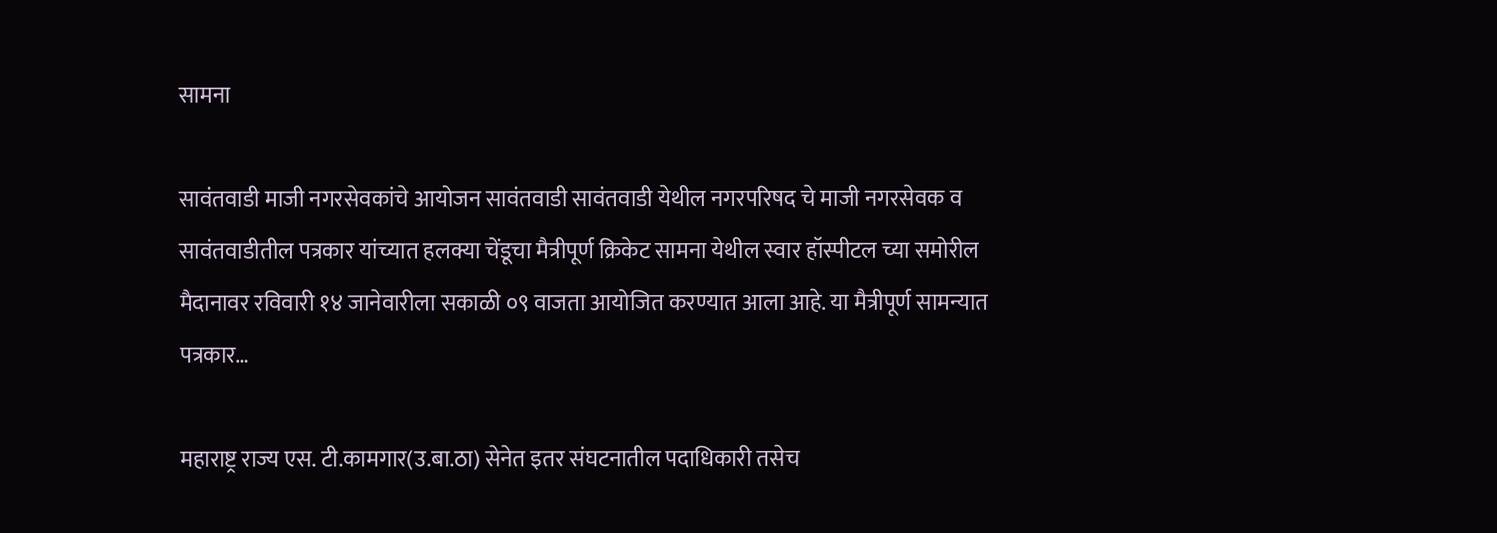सामना

सावंतवाडी माजी नगरसेवकांचे आयोजन सावंतवाडी सावंतवाडी येथील नगरपरिषद चे माजी नगरसेवक व सावंतवाडीतील पत्रकार यांच्यात हलक्या चेंडूचा मैत्रीपूर्ण क्रिकेट सामना येथील स्वार हॉस्पीटल च्या समोरील मैदानावर रविवारी १४ जानेवारीला सकाळी ०९ वाजता आयोजित करण्यात आला आहे. या मैत्रीपूर्ण सामन्यात पत्रकार…

महाराष्ट्र राज्य एस. टी.कामगार(उ.बा.ठा) सेनेत इतर संघटनातील पदाधिकारी तसेच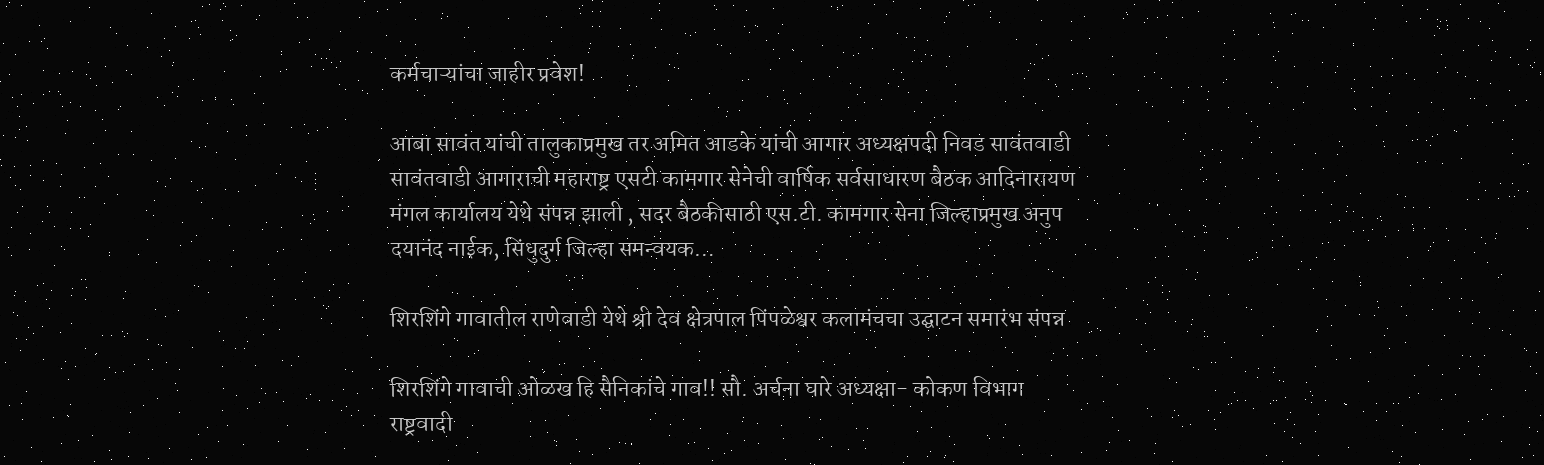कर्मचाऱ्यांचा जाहीर प्रवेश!

आबा सावंत यांची तालुकाप्रमुख तर अमित आडके यांची आगार अध्यक्षपदी निवड सावंतवाडी सावंतवाडी आगाराची महाराष्ट्र एसटी कामगार सेनेची वार्षिक सर्वसाधारण बैठक आदिनारायण मंगल कार्यालय येथे संपन्न झाली , सदर बैठकीसाठी एस.टी. कामगार सेना जिल्हाप्रमुख अनुप दयानंद नाईक, सिंधुदुर्ग जिल्हा समन्वयक…

शिरशिंगे गावातील राणेवाडी येथे श्री देव क्षेत्रपाल पिंपळेश्वर कलामंचचा उद्घाटन समारंभ संपन्न

शिरशिंगे गावाची ओळख हि सैनिकांचे गाव!! सौ. अर्चना घारे अध्यक्षा- कोकण विभाग राष्ट्रवादी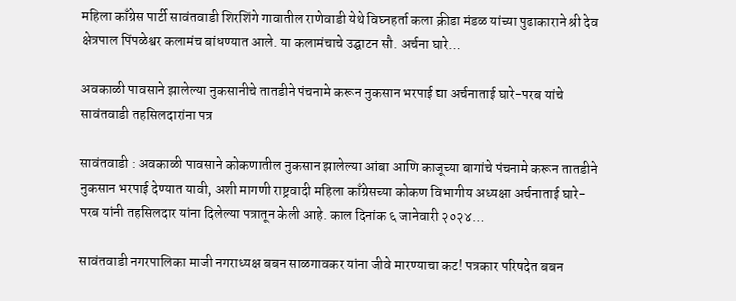महिला काँग्रेस पार्टी सावंतवाडी शिरशिंगे गावातील राणेवाडी येथे विघ्नहर्ता कला क्रीडा मंडळ यांच्या पुढाकाराने श्री देव क्षेत्रपाल पिंपळेश्वर कलामंच बांधण्यात आले. या कलामंचाचे उद्घाटन सौ. अर्चना घारे…

अवकाळी पावसाने झालेल्या नुकसानीचे तातडीने पंचनामे करून नुकसान भरपाई द्या अर्चनाताई घारे-परब यांचे सावंतवाडी तहसिलदारांना पत्र

सावंतवाडी : अवकाळी पावसाने कोकणातील नुकसान झालेल्या आंबा आणि काजूच्या बागांचे पंचनामे करून तातडीने नुकसान भरपाई देण्यात यावी, अशी मागणी राष्ट्रवादी महिला काँग्रेसच्या कोकण विभागीय अध्यक्षा अर्चनाताई घारे-परब यांनी तहसिलदार यांना दिलेल्या पत्रातून केली आहे. काल दिनांक ६ जानेवारी २०२४…

सावंतवाडी नगरपालिका माजी नगराध्यक्ष बबन साळगावकर यांना जीवे मारण्याचा कट! पत्रकार परिषदेत बबन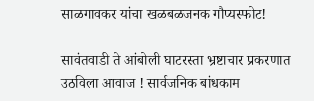साळगावकर यांचा खळबळजनक गौप्यस्फोट!

सावंतवाडी ते आंबोली घाटरस्ता भ्रष्टाचार प्रकरणात उठविला आवाज ! सार्वजनिक बांधकाम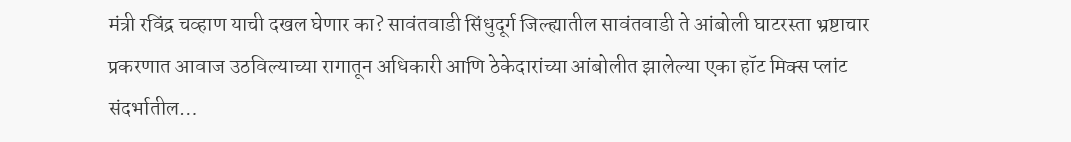मंत्री रविंद्र चव्हाण याची दखल घेणार का? सावंतवाडी सिंधुदूर्ग जिल्ह्यातील सावंतवाडी ते आंबोली घाटरस्ता भ्रष्टाचार प्रकरणात आवाज उठविल्याच्या रागातून अधिकारी आणि ठेकेदारांच्या आंबोलीत झालेल्या एका हॉट मिक्स प्लांट संदर्भातील…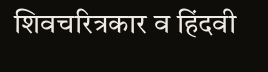शिवचरित्रकार व हिंदवी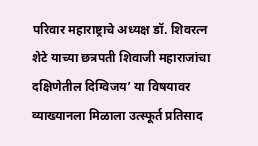परिवार महाराष्ट्राचे अध्यक्ष डॉ. शिवरत्न शेटे याच्या छत्रपती शिवाजी महाराजांचा दक्षिणेतील दिग्विजय’ या विषयावर व्याख्यानला मिळाला उत्स्फूर्त प्रतिसाद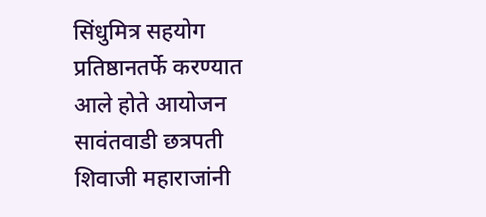सिंधुमित्र सहयोग प्रतिष्ठानतर्फे करण्यात आले होते आयोजन सावंतवाडी छत्रपती शिवाजी महाराजांनी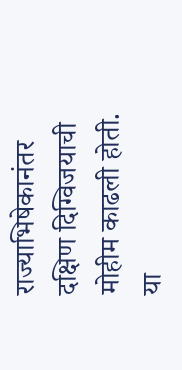राज्याभिषेकानंतर दक्षिण दिग्विजयाची मोहीम काढली होती. या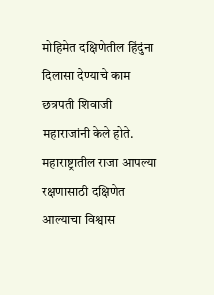मोहिमेत दक्षिणेतील हिंदुंना दिलासा देण्याचे काम छत्रपती शिवाजी महाराजांनी केले होते. महाराष्ट्रातील राजा आपल्या रक्षणासाठी दक्षिणेत आल्याचा विश्वास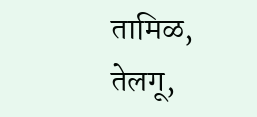तामिळ, तेलगू,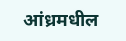आंध्रमधील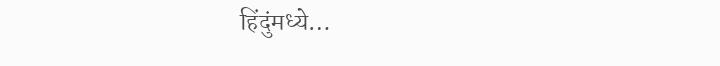हिंदुंमध्ये…